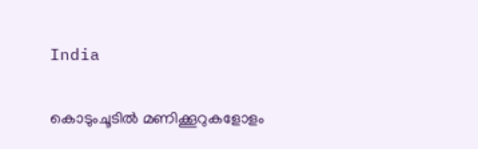India

കൊടുംചൂടിൽ മണിക്കൂറുകളോളം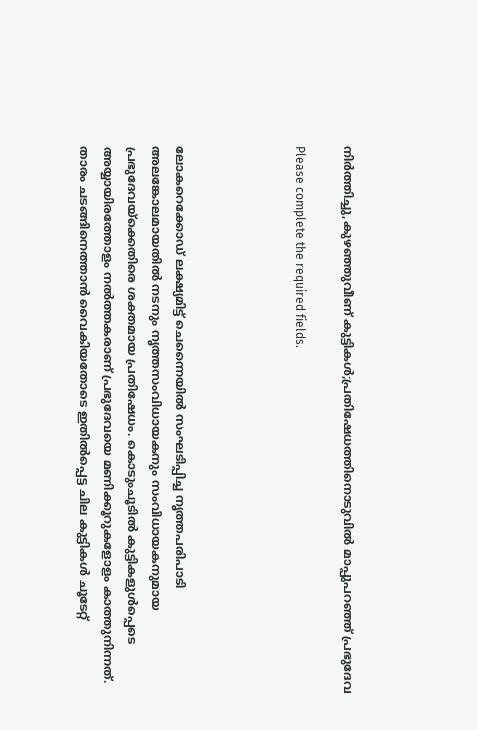നിർത്തിച്ചു,കുഴഞ്ഞുവീണ് കുട്ടികൾ;പ്രതിഷേധത്തിനൊടുവിൽ മാപ്പുപറഞ്ഞ് പ്രഭുദേവ

Please complete the required fields.




ലോകറെക്കോഡ് ലക്ഷ്യമിട്ട് ചെന്നൈയിൽ സംഘടിപ്പിച്ച നൃത്തപരിപാടി അലങ്കോലമായതിൽ നടനും നൃത്തസംവിധായകനും സംവിധായകനുമായ പ്രഭുദേവയ്ക്കെതിരെ ശക്തമായ പ്രതിഷേധം. കൊടുംചൂടിൽ കുട്ടികളുൾപ്പെടെ അയ്യായിരത്തോളം നൽത്തകരാണ് പ്രഭുദേവയെ മണിക്കൂറുകളോളം കാത്തുനിന്നത്. താരം ചടങ്ങിനെത്താൻ വൈകിയതോടെ ഇതിൽപ്പെട്ട ചില കുട്ടികൾ ചൂടേറ്റ്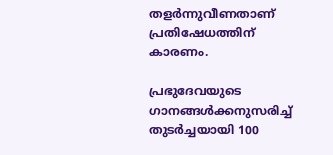തളർന്നുവീണതാണ് പ്രതിഷേധത്തിന് കാരണം.

പ്രഭുദേവയുടെ ഗാനങ്ങൾക്കനുസരിച്ച് തുടർച്ചയായി 100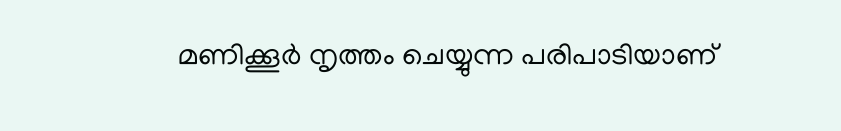മണിക്കൂർ നൃത്തം ചെയ്യുന്ന പരിപാടിയാണ്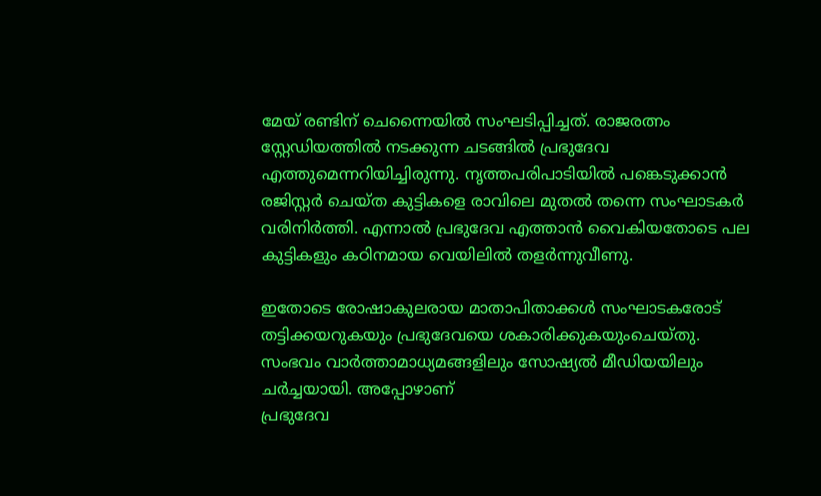മേയ് രണ്ടിന് ചെന്നൈയിൽ സംഘടിപ്പിച്ചത്. രാജരത്നം സ്റ്റേഡിയത്തിൽ നടക്കുന്ന ചടങ്ങിൽ പ്രഭുദേവ എത്തുമെന്നറിയിച്ചിരുന്നു. നൃത്തപരിപാടിയിൽ പങ്കെടുക്കാൻ രജിസ്റ്റർ ചെയ്ത കുട്ടികളെ രാവിലെ മുതൽ തന്നെ സംഘാടകർ വരിനിർത്തി. എന്നാൽ പ്രഭുദേവ എത്താൻ വൈകിയതോടെ പല കുട്ടികളും കഠിനമായ വെയിലിൽ തളർന്നുവീണു.

ഇതോടെ രോഷാകുലരായ മാതാപിതാക്കൾ സംഘാടകരോട് തട്ടിക്കയറുകയും പ്രഭുദേവയെ ശകാരിക്കുകയുംചെയ്തു. സംഭവം വാർത്താമാധ്യമങ്ങളിലും സോഷ്യൽ മീഡിയയിലും ചർച്ചയായി. അപ്പോഴാണ്‌
പ്രഭുദേവ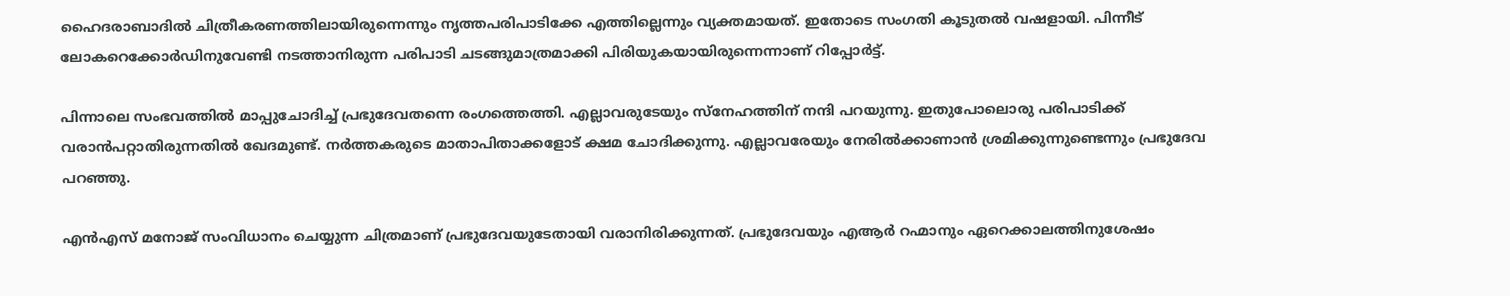ഹൈദരാബാദിൽ ചിത്രീകരണത്തിലായിരുന്നെന്നും നൃത്തപരിപാടിക്കേ എത്തില്ലെന്നും വ്യക്തമായത്. ഇതോടെ സംഗതി കൂടുതൽ വഷളായി. പിന്നീട് ലോകറെക്കോർഡിനുവേണ്ടി നടത്താനിരുന്ന പരിപാടി ചടങ്ങുമാത്രമാക്കി പിരിയുകയായിരുന്നെന്നാണ് റിപ്പോർട്ട്.

പിന്നാലെ സംഭവത്തിൽ മാപ്പുചോദിച്ച് പ്രഭുദേവതന്നെ രംഗത്തെത്തി. എല്ലാവരുടേയും സ്നേഹത്തിന് നന്ദി പറയുന്നു. ഇതുപോലൊരു പരിപാടിക്ക് വരാൻപറ്റാതിരുന്നതിൽ ഖേദമുണ്ട്. നർത്തകരുടെ മാതാപിതാക്കളോട് ക്ഷമ ചോദിക്കുന്നു. എല്ലാവരേയും നേരിൽക്കാണാൻ ശ്രമിക്കുന്നുണ്ടെന്നും പ്രഭുദേവ പറഞ്ഞു.

എൻഎസ് മനോജ് സംവിധാനം ചെയ്യുന്ന ചിത്രമാണ് പ്രഭുദേവയുടേതായി വരാനിരിക്കുന്നത്. പ്രഭുദേവയും എആർ റഹ്മാനും ഏറെക്കാലത്തിനുശേഷം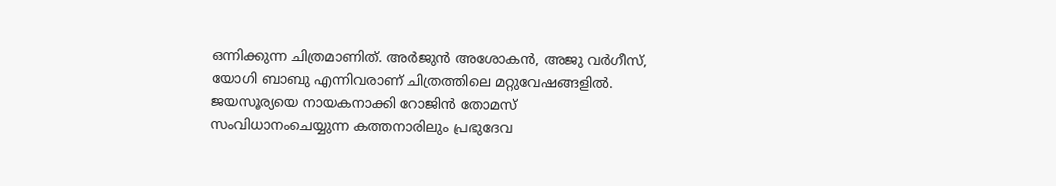ഒന്നിക്കുന്ന ചിത്രമാണിത്. അർജുൻ അശോകൻ, അജു വർഗീസ്, യോഗി ബാബു എന്നിവരാണ് ചിത്രത്തിലെ മറ്റുവേഷങ്ങളിൽ. ജയസൂര്യയെ നായകനാക്കി റോജിൻ തോമസ് സംവിധാനംചെയ്യുന്ന കത്തനാരിലും പ്രഭുദേവ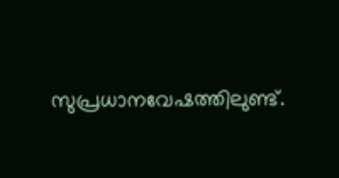സുപ്രധാനവേഷത്തിലുണ്ട്.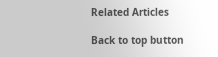Related Articles

Back to top button